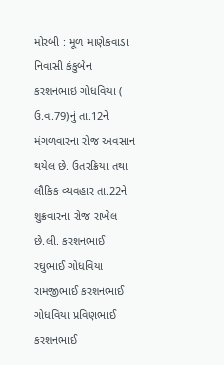મોરબી : મૂળ માણેકવાડા નિવાસી કંકુબેન કરશનભાઇ ગોધવિયા ( ઉ.વ.79)નું તા.12ને મંગળવારના રોજ અવસાન થયેલ છે. ઉતરક્રિયા તથા લૌકિક વ્યવહાર તા.22ને શુક્રવારના રોજ રાખેલ છે.લી. કરશનભાઈ રઘુભાઈ ગોધવિયા રામજીભાઈ કરશનભાઈ ગોધવિયા પ્રવિણભાઈ કરશનભાઈ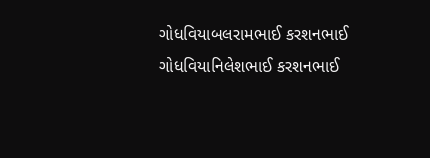ગોધવિયાબલરામભાઈ કરશનભાઈ ગોધવિયાનિલેશભાઈ કરશનભાઈ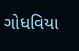ગોધવિયા